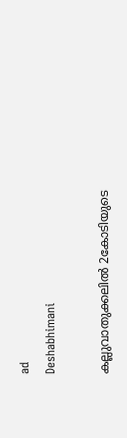ad
Deshabhimani

കല്ലുവാതുക്കലിൽ 2കോടിയുടെ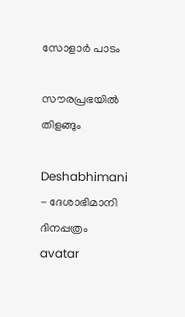സോളാർ പാടം

സ‍ൗരപ്രഭയിൽ തിളങ്ങും

Deshabhimani - ദേശാഭിമാനി ദിനപ്പത്രം
avatar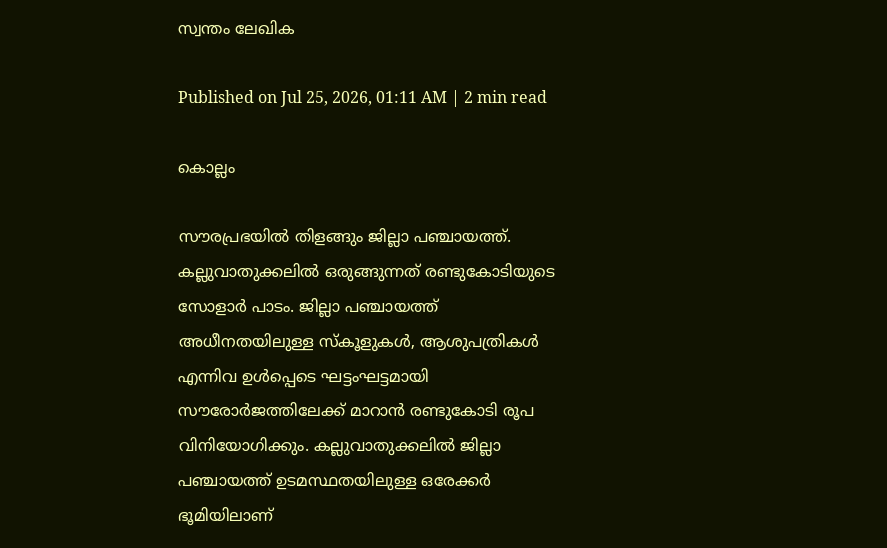സ്വന്തം ലേഖിക

Published on Jul 25, 2026, 01:11 AM | 2 min read

കൊല്ലം

സ‍ൗരപ്രഭയിൽ തിളങ്ങും ജില്ലാ പഞ്ചായത്ത്‌. കല്ലുവാതുക്കലിൽ ഒരുങ്ങുന്നത്‌ രണ്ടുകോടിയുടെ സോളാർ പാടം. ജില്ലാ പഞ്ചായത്ത്‌ അധീനതയിലുള്ള സ്‌കൂളുകൾ, ആശുപത്രികൾ എന്നിവ ഉൾപ്പെടെ ഘട്ടംഘട്ടമായി സ‍ൗരോർജത്തിലേക്ക്‌ മാറാൻ രണ്ടുകോടി രൂപ വിനിയോഗിക്കും. കല്ലുവാതുക്കലിൽ ജില്ലാ പഞ്ചായത്ത്‌ ഉടമസ്ഥതയിലുള്ള ഒരേക്കർ ഭൂമിയിലാണ്‌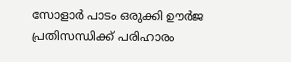സോളാർ പാടം ഒരുക്കി ഉ‍ൗർജ പ്രതിസന്ധിക്ക്‌ പരിഹാരം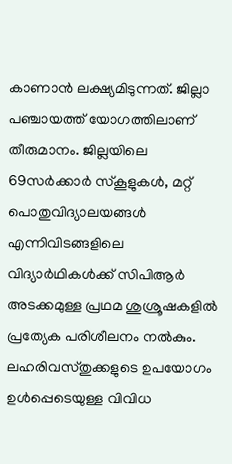കാണാൻ ലക്ഷ്യമിടുന്നത്‌. ജില്ലാ പഞ്ചായത്ത്‌ യോഗത്തിലാണ്‌ തീരുമാനം. ജില്ലയിലെ 69സർക്കാർ സ്‌കൂളുകൾ, മറ്റ്‌ പൊതുവിദ്യാലയങ്ങൾ എന്നിവിടങ്ങളിലെ വിദ്യാർഥികൾക്ക്‌ സിപിആർ അടക്കമുള്ള പ്രഥമ ശുശ്രൂഷകളിൽ പ്രത്യേക പരിശീലനം നൽകും. ലഹരിവസ്‌തുക്കളുടെ ഉപയോഗം ഉൾപ്പെടെയുള്ള വിവിധ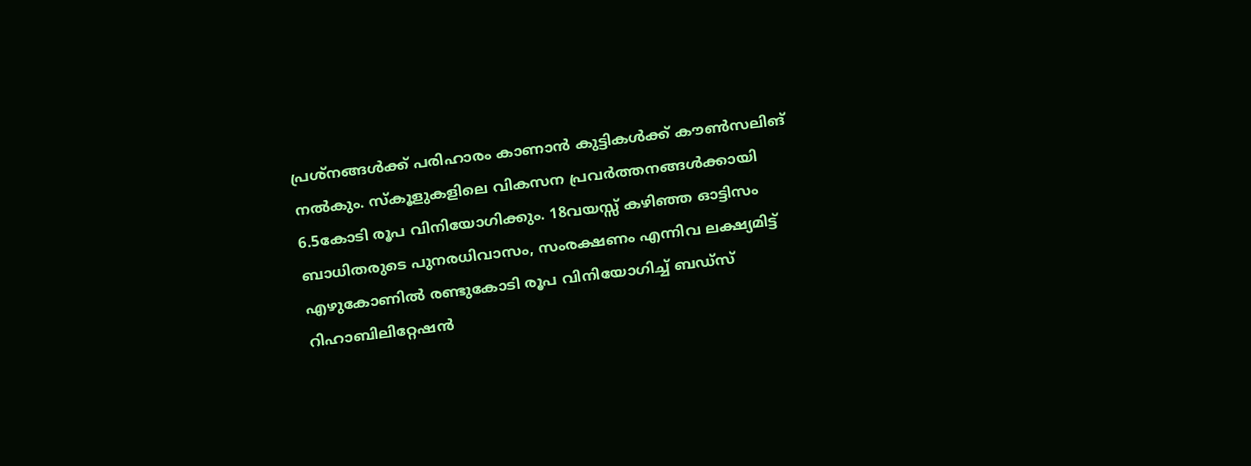പ്രശ്‌നങ്ങൾക്ക്‌ പരിഹാരം കാണാൻ കുട്ടികൾക്ക്‌ ക‍ൗൺസലിങ്‌ നൽകും. സ്‌കൂളുകളിലെ വികസന പ്രവർത്തനങ്ങൾക്കായി 6.5കോടി രൂപ വിനിയോഗിക്കും. 18വയസ്സ്‌ കഴിഞ്ഞ ഓട്ടിസം ബാധിതരുടെ പുനരധിവാസം, സംരക്ഷണം എന്നിവ ലക്ഷ്യമിട്ട്‌ എഴുകോണിൽ രണ്ടുകോടി രൂപ വിനിയോഗിച്ച്‌ ബഡ്‌സ്‌ റിഹാബിലിറ്റേഷൻ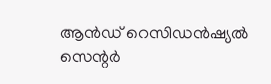ആൻഡ്‌ റെസിഡൻഷ്യൽ സെന്റർ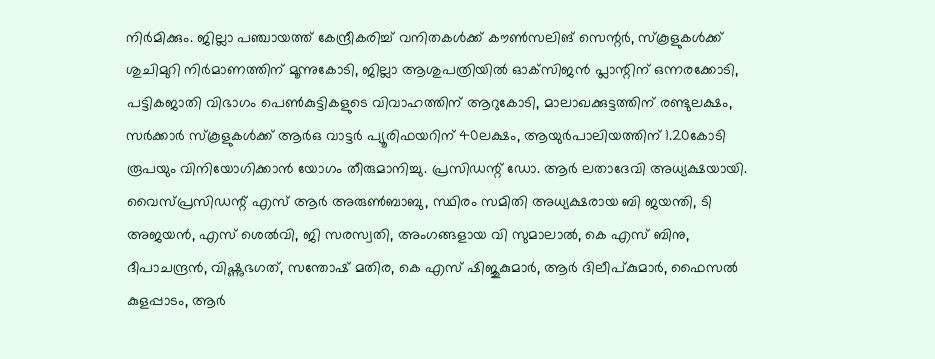നിർമിക്കും. ജില്ലാ പഞ്ചായത്ത്‌ കേന്ദ്രീകരിച്ച്‌ വനിതകൾക്ക്‌ ക‍ൗൺസലിങ്‌ സെന്റർ, സ്‌കൂളുകൾക്ക്‌ ശുചിമുറി നിർമാണത്തിന്‌ മൂന്നുകോടി, ജില്ലാ ആശുപത്രിയിൽ ഓക്‌സിജൻ പ്ലാന്റിന്‌ ഒന്നരക്കോടി, പട്ടികജാതി വിഭാഗം പെൺകുട്ടികളുടെ വിവാഹത്തിന്‌ ആറുകോടി, മാലാഖക്കുട്ടത്തിന്‌ രണ്ടുലക്ഷം, സർക്കാർ സ്‌കൂളുകൾക്ക്‌ ആർഒ വാട്ടർ പ്യൂരിഫയറിന്‌ 40ലക്ഷം, ആയുർപാലിയത്തിന്‌ 1.20കോടി രൂപയും വിനിയോഗിക്കാൻ യോഗം തീരുമാനിച്ചു. പ്രസിഡന്റ്‌ ഡോ. ആർ ലതാദേവി അധ്യക്ഷയായി. വൈസ്‌പ്രസിഡന്റ്‌ എസ്‌ ആർ അരുൺബാബു, സ്ഥിരം സമിതി അധ്യക്ഷരായ ബി ജയന്തി, ടി അജയൻ, എസ്‌ ശെൽവി, ജി സരസ്വതി, അംഗങ്ങളായ വി സുമാലാൽ, കെ എസ്‌ ബിനു, ദീപാചന്ദ്രൻ, വിഷ്ണുഭഗത്, സന്തോഷ് മതിര, കെ എസ് ഷിജുകുമാർ, ആർ ദിലീപ്കുമാർ, ഫൈസൽ കുളപ്പാടം, ആർ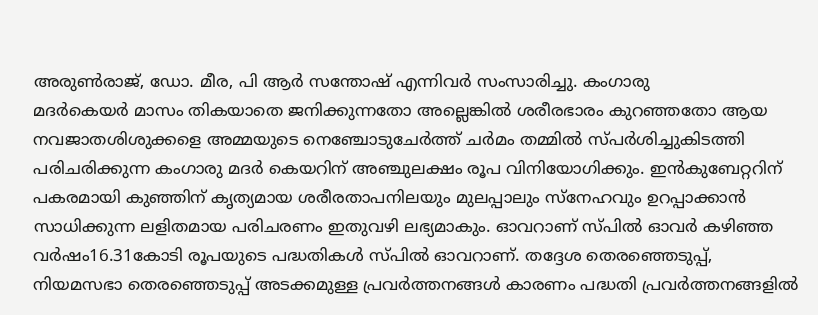അരുൺരാജ്, ഡോ. മീര, പി ആർ സന്തോഷ് എന്നിവർ സംസാരിച്ചു. കംഗാരു
മദർകെയർ മാസം തികയാതെ ജനിക്കുന്നതോ അല്ലെങ്കിൽ ശരീരഭാരം കുറഞ്ഞതോ ആയ നവജാതശിശുക്കളെ അമ്മയുടെ നെഞ്ചോടുചേർത്ത് ചർമം തമ്മിൽ സ്പർശിച്ചുകിടത്തി പരിചരിക്കുന്ന കംഗാരു മദർ കെയറിന്‌ അഞ്ചുലക്ഷം രൂപ വിനിയോഗിക്കും. ഇൻകുബേറ്ററിന് പകരമായി കുഞ്ഞിന് കൃത്യമായ ശരീരതാപനിലയും മുലപ്പാലും സ്നേഹവും ഉറപ്പാക്കാൻ സാധിക്കുന്ന ലളിതമായ പരിചരണം ഇതുവഴി ലഭ്യമാകും. ഓവറാണ്‌ സ്‌പിൽ ഓവർ കഴിഞ്ഞ വർഷം16.31കോടി രൂപയുടെ പദ്ധതികൾ സ്‌പിൽ ഓവറാണ്‌. തദ്ദേശ തെരഞ്ഞെടുപ്പ്‌, നിയമസഭാ തെരഞ്ഞെടുപ്പ്‌ അടക്കമുള്ള പ്രവർത്തനങ്ങൾ കാരണം പദ്ധതി പ്രവർത്തനങ്ങളിൽ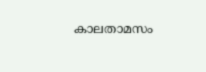കാലതാമസം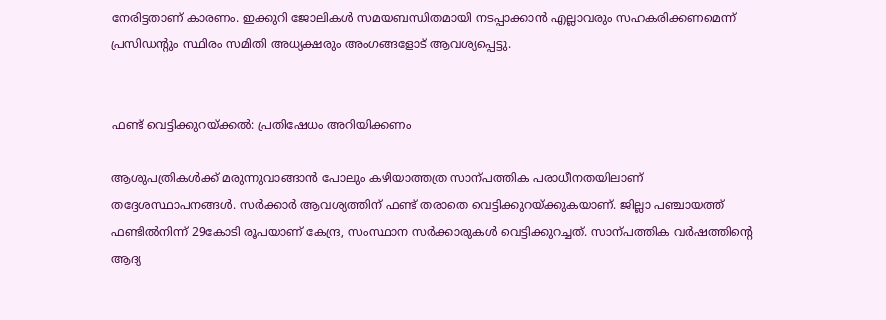നേരിട്ടതാണ്‌ കാരണം. ഇക്കുറി ജോലികൾ സമയബന്ധിതമായി നടപ്പാക്കാൻ എല്ലാവരും സഹകരിക്കണമെന്ന്‌ പ്രസിഡന്റും സ്ഥിരം സമിതി അധ്യക്ഷരും അംഗങ്ങളോട്‌ ആവശ്യപ്പെട്ടു.


ഫണ്ട്‌ വെട്ടിക്കുറയ്‌ക്കൽ: പ്രതിഷേധം അറിയിക്കണം

ആശുപത്രികൾക്ക്‌ മരുന്നുവാങ്ങാൻ പോലും കഴിയാത്തത്ര സാന്പത്തിക പരാധീനതയിലാണ്‌ തദ്ദേശസ്ഥാപനങ്ങൾ. സർക്കാർ ആവശ്യത്തിന്‌ ഫണ്ട്‌ തരാതെ വെട്ടിക്കുറയ്‌ക്കുകയാണ്‌. ജില്ലാ പഞ്ചായത്ത്‌ ഫണ്ടിൽനിന്ന്‌ 29കോടി രൂപയാണ്‌ കേന്ദ്ര, സംസ്ഥാന സർക്കാരുകൾ വെട്ടിക്കുറച്ചത്‌. സാന്പത്തിക വർഷത്തിന്റെ ആദ്യ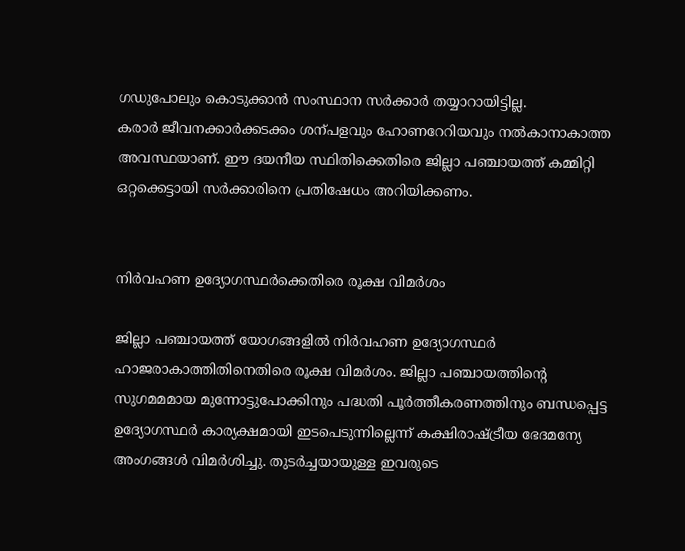ഗഡുപോലും കൊടുക്കാൻ സംസ്ഥാന സർക്കാർ തയ്യാറായിട്ടില്ല.
കരാർ ജീവനക്കാർക്കടക്കം ശന്പളവും ഹോണറേറിയവും നൽകാനാകാത്ത അവസ്ഥയാണ്‌. ഇ‍ൗ ദയനീയ സ്ഥിതിക്കെതിരെ ജില്ലാ പഞ്ചായത്ത്‌ കമ്മിറ്റി ഒറ്റക്കെട്ടായി സർക്കാരിനെ പ്രതിഷേധം അറിയിക്കണം.


നിർവഹണ ഉദ്യോഗസ്ഥർക്കെതിരെ രൂക്ഷ വിമർശം

ജില്ലാ പഞ്ചായത്ത്‌ യോഗങ്ങളിൽ നിർവഹണ ഉദ്യോഗസ്ഥർ ഹാജരാകാത്തിതിനെതിരെ രൂക്ഷ വിമർശം. ജില്ലാ പഞ്ചായത്തിന്റെ സുഗമമമായ മുന്നോട്ടുപോക്കിനും പദ്ധതി പൂർത്തീകരണത്തിനും ബന്ധപ്പെട്ട ഉദ്യോഗസ്ഥർ കാര്യക്ഷമായി ഇടപെടുന്നില്ലെന്ന്‌ കക്ഷിരാഷ്ട്രീയ ഭേദമന്യേ അംഗങ്ങൾ വിമർശിച്ചു. തുടർച്ചയായുള്ള ഇവരുടെ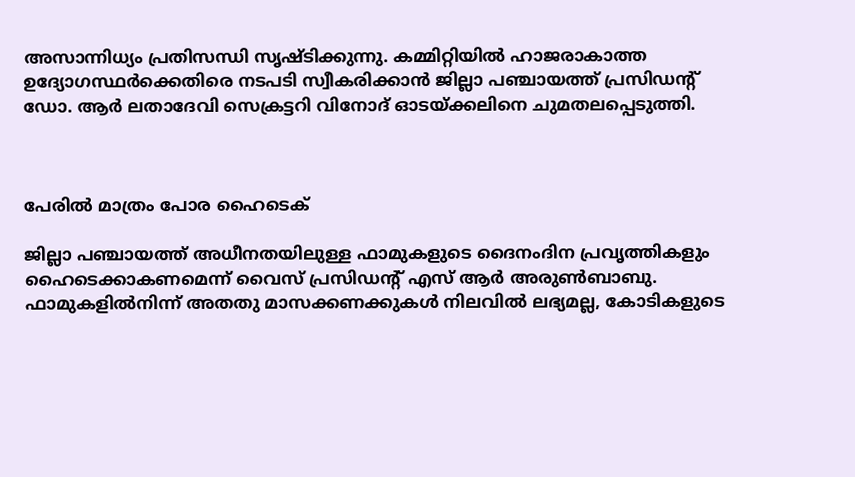അസാന്നിധ്യം പ്രതിസന്ധി സൃഷ്ടിക്കുന്നു. കമ്മിറ്റിയിൽ ഹാജരാകാത്ത ഉദ്യോഗസ്ഥർക്കെതിരെ നടപടി സ്വീകരിക്കാൻ ജില്ലാ പഞ്ചായത്ത്‌ പ്രസിഡന്റ്‌ ഡോ. ആർ ലതാദേവി സെക്രട്ടറി വിനോദ്‌ ഓടയ്‌ക്കലിനെ ചുമതലപ്പെടുത്തി.



പേരിൽ മാത്രം പോര ഹൈടെക്‌

ജില്ലാ പഞ്ചായത്ത്‌ അധീനതയിലുള്ള ഫാമുകളുടെ ദൈനംദിന പ്രവൃത്തികളും ഹൈടെക്കാകണമെന്ന്‌ വൈസ്‌ പ്രസിഡന്റ്‌ എസ്‌ ആർ അരുൺബാബു. ഫാമുകളിൽനിന്ന്‌ അതതു മാസക്കണക്കുകൾ നിലവിൽ ലഭ്യമല്ല, കോടികളുടെ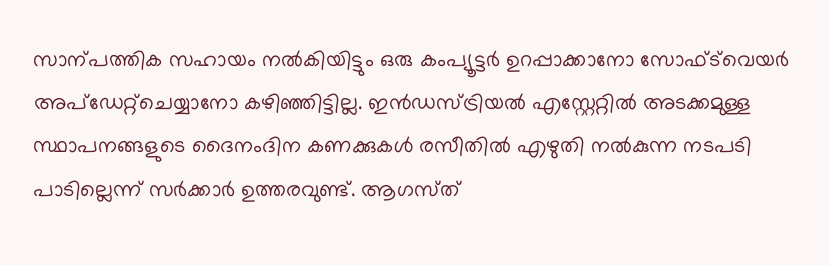സാന്പത്തിക സഹായം നൽകിയിട്ടും ഒരു കംപ്യൂട്ടർ ഉറപ്പാക്കാനോ സോഫ്‌ട്‌വെയർ അപ്‌ഡേറ്റ്‌ചെയ്യാനോ കഴിഞ്ഞിട്ടില്ല. ഇൻഡസ്‌ട്രിയൽ എസ്റ്റേറ്റിൽ അടക്കമുള്ള സ്ഥാപനങ്ങളുടെ ദൈനംദിന കണക്കുകൾ രസീതിൽ എഴുതി നൽകുന്ന നടപടി പാടില്ലെന്ന്‌ സർക്കാർ ഉത്തരവുണ്ട്‌. ആഗസ്‌ത്‌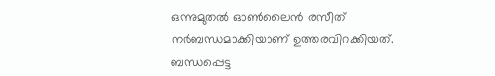ഒന്നുമുതൽ ഓൺലൈൻ രസീത്‌ നർബന്ധമാക്കിയാണ്‌ ഉത്തരവിറക്കിയത്‌. ബന്ധപ്പെട്ട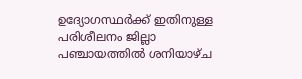ഉദ്യോഗസ്ഥർക്ക്‌ ഇതിനുള്ള പരിശീലനം ജില്ലാ പഞ്ചായത്തിൽ ശനിയാഴ്‌ച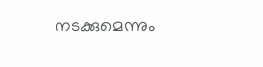നടക്കുമെന്നും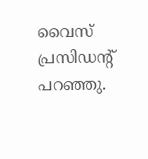വൈസ്‌ പ്രസിഡന്റ്‌ പറഞ്ഞു.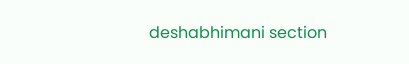deshabhimani section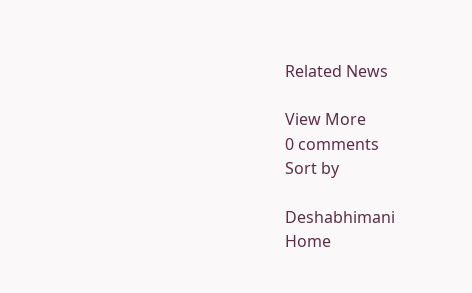Related News

View More
0 comments
Sort by

Deshabhimani
Home